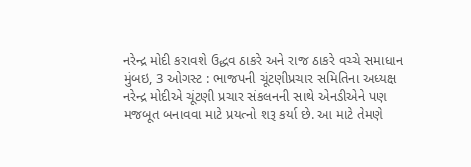નરેન્દ્ર મોદી કરાવશે ઉદ્ધવ ઠાકરે અને રાજ ઠાકરે વચ્ચે સમાધાન
મુંબઇ, 3 ઓગસ્ટ : ભાજપની ચૂંટણીપ્રચાર સમિતિના અધ્યક્ષ નરેન્દ્ર મોદીએ ચૂંટણી પ્રચાર સંકલનની સાથે એનડીએને પણ મજબૂત બનાવવા માટે પ્રયત્નો શરૂ કર્યા છે. આ માટે તેમણે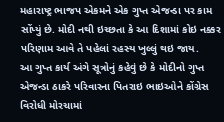મહારાષ્ટ્ર ભાજપ એકમને એક ગુપ્ત એજન્ડા પર કામ સોંપ્યું છે. મોદી નથી ઇચ્છતા કે આ દિશામાં કોઇ નક્કર પરિણામ આવે તે પહેલાં રહસ્ય ખુલ્લું થઇ જાય.
આ ગુપ્ત કાર્ય અંગે સૂત્રોનું કહેવું છે કે મોદીનો ગુપ્ત એજન્ડા ઠાકરે પરિવારના પિતરાઇ ભાઇઓને કોંગ્રેસ વિરોધી મોરચામાં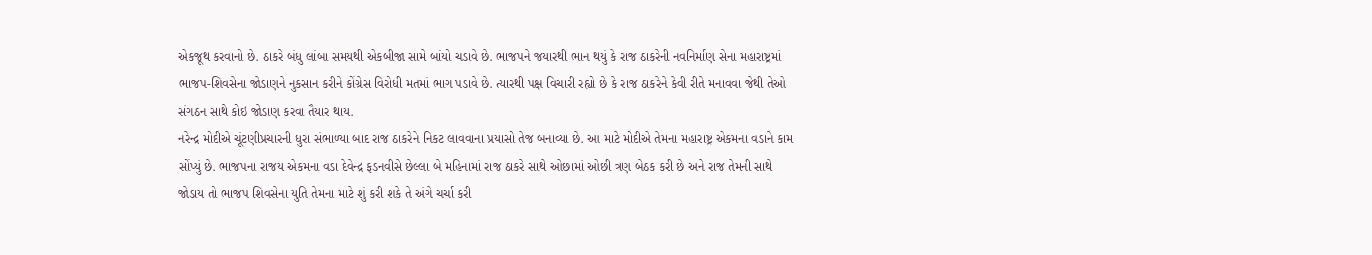એકજૂથ કરવાનો છે. ઠાકરે બંધુ લાંબા સમયથી એકબીજા સામે બાંયો ચડાવે છે. ભાજપને જયારથી ભાન થયું કે રાજ ઠાકરેની નવનિર્માણ સેના મહારાષ્ટ્રમાં ભાજપ-શિવસેના જોડાણને નુકસાન કરીને કોંગ્રેસ વિરોધી મતમાં ભાગ પડાવે છે. ત્યારથી પક્ષ વિચારી રહ્યો છે કે રાજ ઠાકરેને કેવી રીતે મનાવવા જેથી તેઓ સંગઠન સાથે કોઇ જોડાણ કરવા તૈયાર થાય.
નરેન્દ્ર મોદીએ ચૂંટણીપ્રચારની ધુરા સંભાળ્યા બાદ રાજ ઠાકરેને નિકટ લાવવાના પ્રયાસો તેજ બનાવ્યા છે. આ માટે મોદીએ તેમના મહારાષ્ટ્ર એકમના વડાને કામ સોંપ્યું છે. ભાજપના રાજય એકમના વડા દેવેન્દ્ર ફડનવીસે છેલ્લા બે મહિનામાં રાજ ઠાકરે સાથે ઓછામાં ઓછી ત્રણ બેઠક કરી છે અને રાજ તેમની સાથે જોડાય તો ભાજપ શિવસેના યુતિ તેમના માટે શું કરી શકે તે અંગે ચર્ચા કરી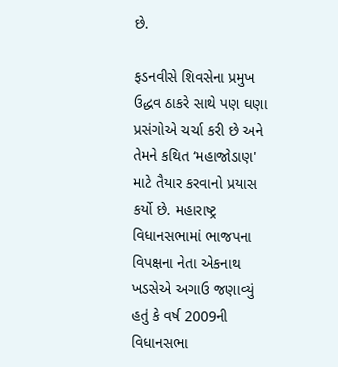છે.

ફડનવીસે શિવસેના પ્રમુખ ઉદ્ધવ ઠાકરે સાથે પણ ઘણા પ્રસંગોએ ચર્ચા કરી છે અને તેમને કથિત ‘મહાજોડાણ' માટે તૈયાર કરવાનો પ્રયાસ કર્યો છે. મહારાષ્ટ્ર વિધાનસભામાં ભાજપના વિપક્ષના નેતા એકનાથ ખડસેએ અગાઉ જણાવ્યું હતું કે વર્ષ 2009ની વિધાનસભા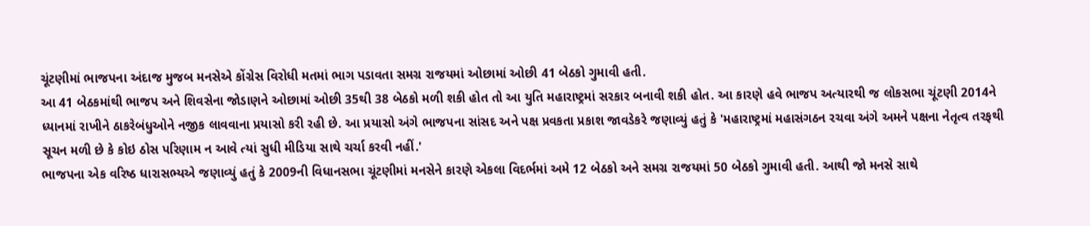ચૂંટણીમાં ભાજપના અંદાજ મુજબ મનસેએ કોંગ્રેસ વિરોધી મતમાં ભાગ પડાવતા સમગ્ર રાજયમાં ઓછામાં ઓછી 41 બેઠકો ગુમાવી હતી.
આ 41 બેઠકમાંથી ભાજપ અને શિવસેના જોડાણને ઓછામાં ઓછી 35થી 38 બેઠકો મળી શકી હોત તો આ યુતિ મહારાષ્ટ્રમાં સરકાર બનાવી શકી હોત. આ કારણે હવે ભાજપ અત્યારથી જ લોકસભા ચૂંટણી 2014ને ધ્યાનમાં રાખીને ઠાકરેબંધુઓને નજીક લાવવાના પ્રયાસો કરી રહી છે. આ પ્રયાસો અંગે ભાજપના સાંસદ અને પક્ષ પ્રવકતા પ્રકાશ જાવડેકરે જણાવ્યું હતું કે 'મહારાષ્ટ્રમાં મહાસંગઠન રચવા અંગે અમને પક્ષના નેતૃત્વ તરફથી સૂચન મળી છે કે કોઇ ઠોસ પરિણામ ન આવે ત્યાં સુધી મીડિયા સાથે ચર્ચા કરવી નહીં.'
ભાજપના એક વરિષ્ઠ ધારાસભ્યએ જણાવ્યું હતું કે 2009ની વિધાનસભા ચૂંટણીમાં મનસેને કારણે એકલા વિદર્ભમાં અમે 12 બેઠકો અને સમગ્ર રાજયમાં 50 બેઠકો ગુમાવી હતી. આથી જો મનસે સાથે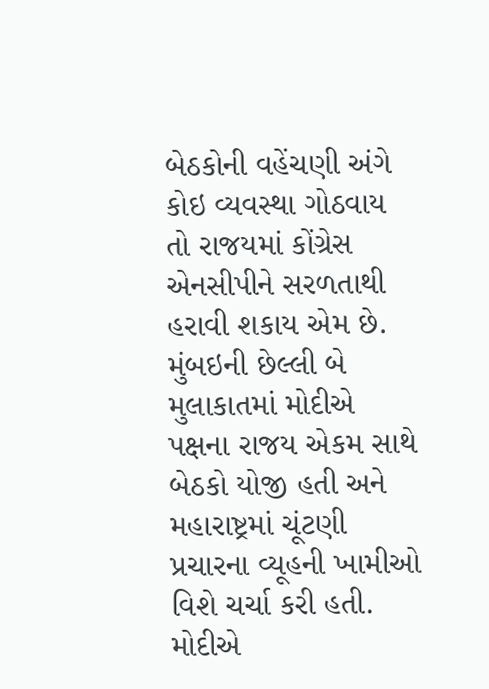બેઠકોની વહેંચણી અંગે કોઇ વ્યવસ્થા ગોઠવાય તો રાજયમાં કોંગ્રેસ એનસીપીને સરળતાથી હરાવી શકાય એમ છે. મુંબઇની છેલ્લી બે મુલાકાતમાં મોદીએ પક્ષના રાજય એકમ સાથે બેઠકો યોજી હતી અને મહારાષ્ટ્રમાં ચૂંટણી પ્રચારના વ્યૂહની ખામીઓ વિશે ચર્ચા કરી હતી. મોદીએ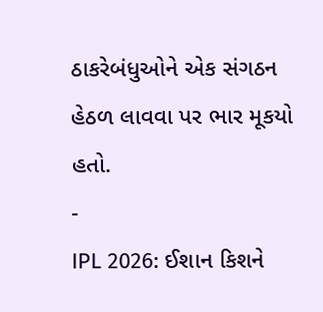ઠાકરેબંધુઓને એક સંગઠન હેઠળ લાવવા પર ભાર મૂકયો હતો.
-
IPL 2026: ઈશાન કિશને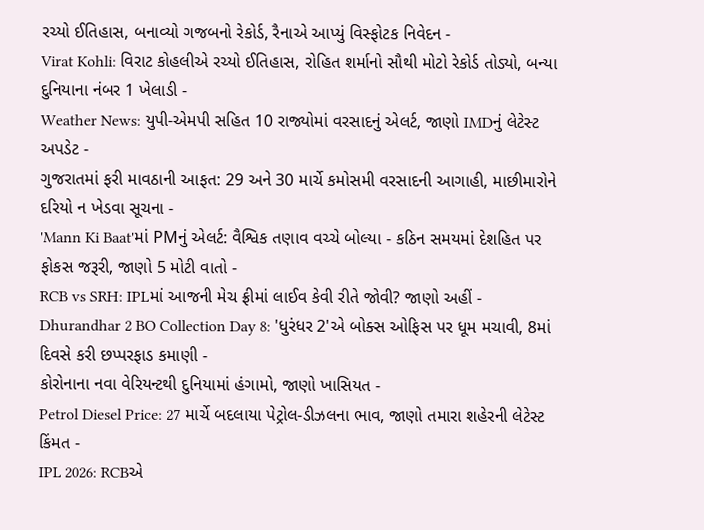રચ્યો ઈતિહાસ, બનાવ્યો ગજબનો રેકોર્ડ, રૈનાએ આપ્યું વિસ્ફોટક નિવેદન -
Virat Kohli: વિરાટ કોહલીએ રચ્યો ઈતિહાસ, રોહિત શર્માનો સૌથી મોટો રેકોર્ડ તોડ્યો, બન્યા દુનિયાના નંબર 1 ખેલાડી -
Weather News: યુપી-એમપી સહિત 10 રાજ્યોમાં વરસાદનું એલર્ટ, જાણો IMDનું લેટેસ્ટ અપડેટ -
ગુજરાતમાં ફરી માવઠાની આફત: 29 અને 30 માર્ચે કમોસમી વરસાદની આગાહી, માછીમારોને દરિયો ન ખેડવા સૂચના -
'Mann Ki Baat'માં PMનું એલર્ટ: વૈશ્વિક તણાવ વચ્ચે બોલ્યા - કઠિન સમયમાં દેશહિત પર ફોકસ જરૂરી, જાણો 5 મોટી વાતો -
RCB vs SRH: IPLમાં આજની મેચ ફ્રીમાં લાઈવ કેવી રીતે જોવી? જાણો અહીં -
Dhurandhar 2 BO Collection Day 8: 'ધુરંધર 2'એ બોક્સ ઓફિસ પર ધૂમ મચાવી, 8માં દિવસે કરી છપ્પરફાડ કમાણી -
કોરોનાના નવા વેરિયન્ટથી દુનિયામાં હંગામો, જાણો ખાસિયત -
Petrol Diesel Price: 27 માર્ચે બદલાયા પેટ્રોલ-ડીઝલના ભાવ, જાણો તમારા શહેરની લેટેસ્ટ કિંમત -
IPL 2026: RCBએ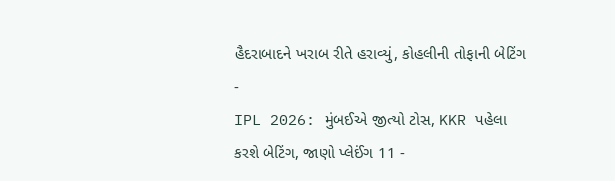હૈદરાબાદને ખરાબ રીતે હરાવ્યું, કોહલીની તોફાની બેટિંગ -
IPL 2026: મુંબઈએ જીત્યો ટોસ, KKR પહેલા કરશે બેટિંગ, જાણો પ્લેઈંગ 11 -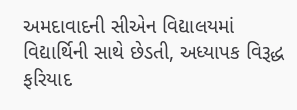અમદાવાદની સીએન વિદ્યાલયમાં વિદ્યાર્થિની સાથે છેડતી, અધ્યાપક વિરૂદ્ધ ફરિયાદ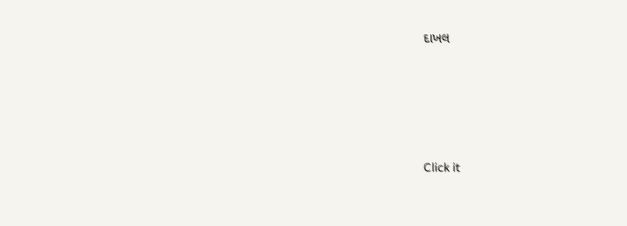દાખલ








Click it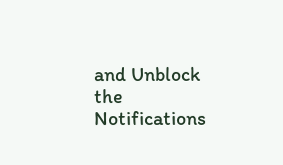and Unblock the Notifications